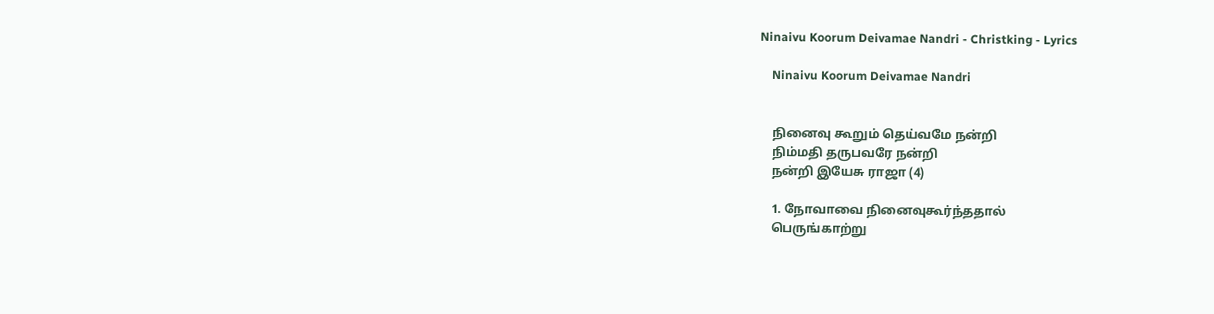Ninaivu Koorum Deivamae Nandri - Christking - Lyrics

    Ninaivu Koorum Deivamae Nandri


    நினைவு கூறும் தெய்வமே நன்றி
    நிம்மதி தருபவரே நன்றி
    நன்றி இயேசு ராஜா (4)

    1. நோவாவை நினைவுகூர்ந்ததால்
    பெருங்காற்று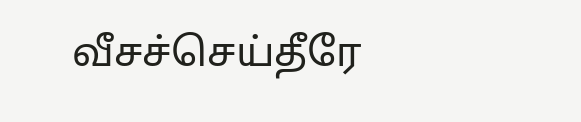வீசச்செய்தீரே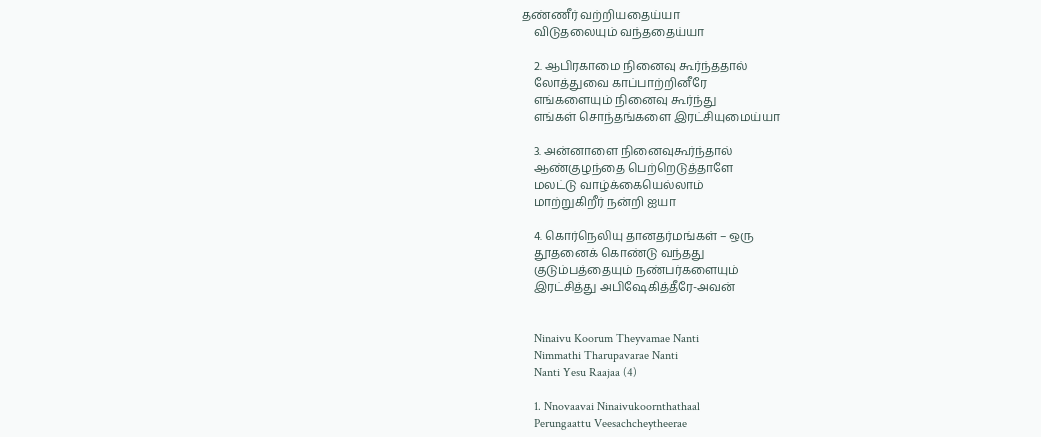தண்ணீர் வற்றியதைய்யா
    விடுதலையும் வந்ததைய்யா

    2. ஆபிரகாமை நினைவு கூர்ந்ததால்
    லோத்துவை காப்பாற்றினீரே
    எங்களையும் நினைவு கூர்ந்து
    எங்கள் சொந்தங்களை இரட்சியுமைய்யா

    3. அன்னாளை நினைவுகூர்ந்தால்
    ஆண்குழந்தை பெற்றெடுத்தாளே
    மலட்டு வாழ்க்கையெல்லாம்
    மாற்றுகிறீர் நன்றி ஐயா

    4. கொர்நெலியு தானதர்மங்கள் – ஒரு
    தூதனைக் கொண்டு வந்தது
    குடும்பத்தையும் நண்பர்களையும்
    இரட்சித்து அபிஷேகித்தீரே-அவன்


    Ninaivu Koorum Theyvamae Nanti
    Nimmathi Tharupavarae Nanti
    Nanti Yesu Raajaa (4)

    1. Nnovaavai Ninaivukoornthathaal
    Perungaattu Veesachcheytheerae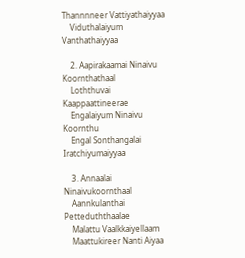Thannnneer Vattiyathaiyyaa
    Viduthalaiyum Vanthathaiyyaa

    2. Aapirakaamai Ninaivu Koornthathaal
    Loththuvai Kaappaattineerae
    Engalaiyum Ninaivu Koornthu
    Engal Sonthangalai Iratchiyumaiyyaa

    3. Annaalai Ninaivukoornthaal
    Aannkulanthai Petteduththaalae
    Malattu Vaalkkaiyellaam
    Maattukireer Nanti Aiyaa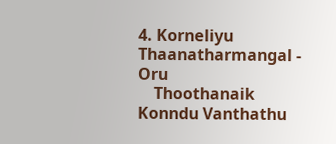4. Korneliyu Thaanatharmangal - Oru
    Thoothanaik Konndu Vanthathu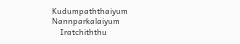Kudumpaththaiyum Nannparkalaiyum
    Iratchiththu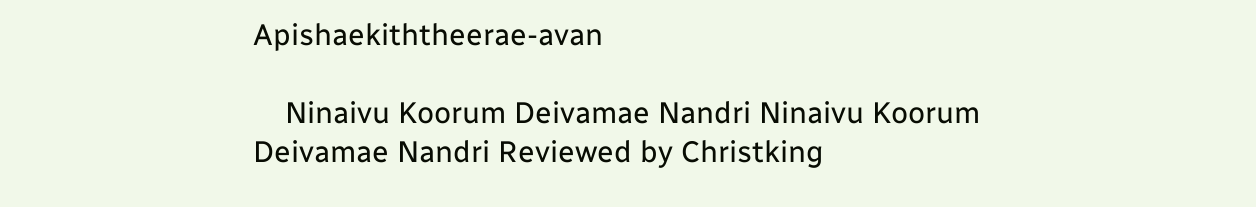Apishaekiththeerae-avan

    Ninaivu Koorum Deivamae Nandri Ninaivu Koorum Deivamae Nandri Reviewed by Christking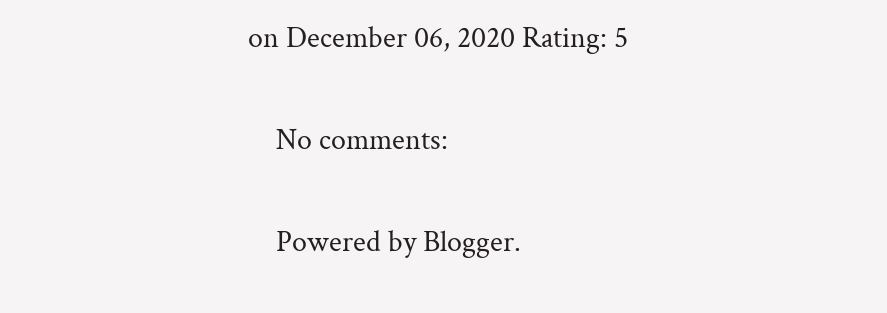on December 06, 2020 Rating: 5

    No comments:

    Powered by Blogger.